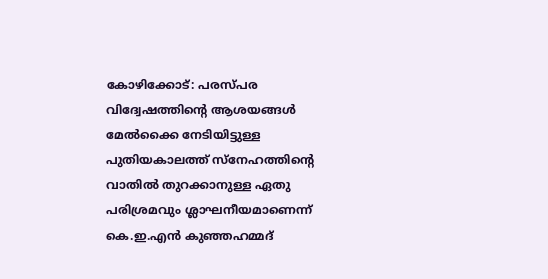കോഴിക്കോട്: പരസ്പര വിദ്വേഷത്തിന്റെ ആശയങ്ങൾ മേൽക്കൈ നേടിയിട്ടുള്ള പുതിയകാലത്ത് സ്നേഹത്തിന്റെ വാതിൽ തുറക്കാനുള്ള ഏതു പരിശ്രമവും ശ്ലാഘനീയമാണെന്ന് കെ.ഇ.എൻ കുഞ്ഞഹമ്മദ്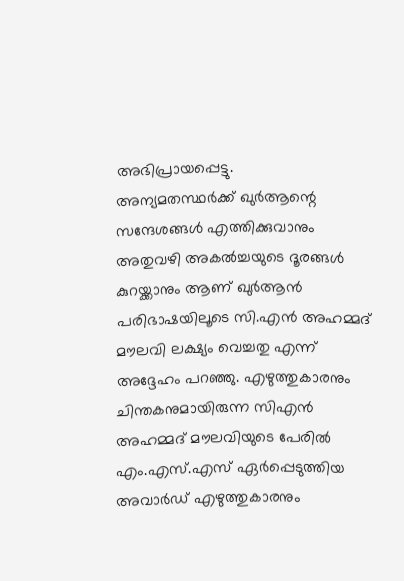അഭിപ്രായപ്പെട്ടു.
അന്യമതസ്ഥർക്ക് ഖുർആന്റെ സന്ദേശങ്ങൾ എത്തിക്കുവാനും അതുവഴി അകൽച്ചയുടെ ദൂരങ്ങൾ കുറയ്ക്കാനും ആണ് ഖുർആൻ പരിഭാഷയിലൂടെ സി.എൻ അഹമ്മദ് മൗലവി ലക്ഷ്യം വെച്ചതു എന്ന് അദ്ദേഹം പറഞ്ഞു. എഴുത്തുകാരനും ചിന്തകനുമായിരുന്ന സിഎൻ അഹമ്മദ് മൗലവിയുടെ പേരിൽ എം.എസ്.എസ് ഏർപ്പെടുത്തിയ അവാർഡ് എഴുത്തുകാരനും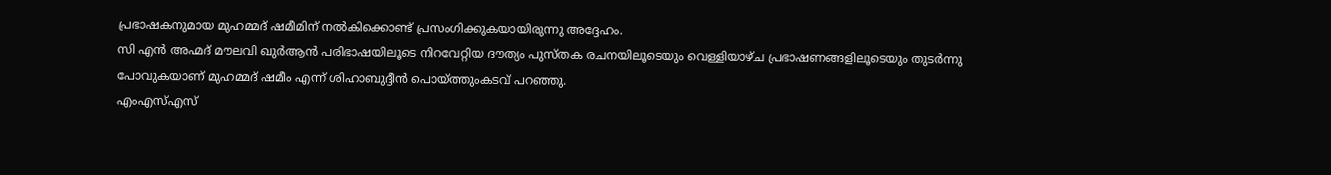പ്രഭാഷകനുമായ മുഹമ്മദ് ഷമീമിന് നൽകിക്കൊണ്ട് പ്രസംഗിക്കുകയായിരുന്നു അദ്ദേഹം.
സി എൻ അഹ്മദ് മൗലവി ഖുർആൻ പരിഭാഷയിലൂടെ നിറവേറ്റിയ ദൗത്യം പുസ്തക രചനയിലൂടെയും വെള്ളിയാഴ്ച പ്രഭാഷണങ്ങളിലൂടെയും തുടർന്നു പോവുകയാണ് മുഹമ്മദ് ഷമീം എന്ന് ശിഹാബുദ്ദീൻ പൊയ്ത്തുംകടവ് പറഞ്ഞു.
എംഎസ്എസ്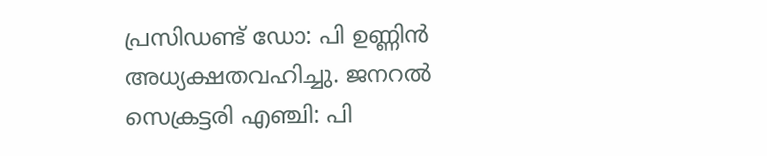പ്രസിഡണ്ട് ഡോ: പി ഉണ്ണിൻ അധ്യക്ഷതവഹിച്ചു. ജനറൽ സെക്രട്ടരി എഞ്ചി: പി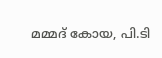മമ്മദ് കോയ, പി.ടി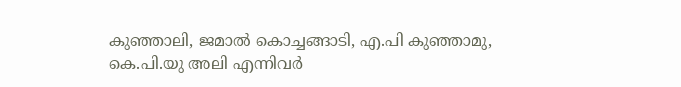കുഞ്ഞാലി, ജമാൽ കൊച്ചങ്ങാടി, എ.പി കുഞ്ഞാമു, കെ.പി.യു അലി എന്നിവർ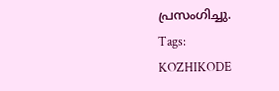പ്രസംഗിച്ചു.
Tags:
KOZHIKODE